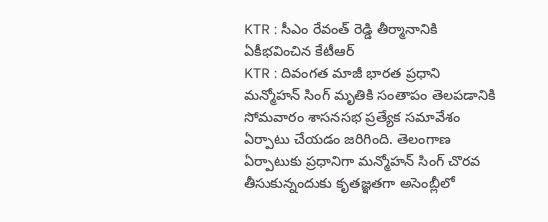KTR : సీఎం రేవంత్ రెడ్డి తీర్మానానికి ఏకీభవించిన కేటీఆర్
KTR : దివంగత మాజీ భారత ప్రధాని మన్మోహన్ సింగ్ మృతికి సంతాపం తెలపడానికి సోమవారం శాసనసభ ప్రత్యేక సమావేశం ఏర్పాటు చేయడం జరిగింది. తెలంగాణ ఏర్పాటుకు ప్రధానిగా మన్మోహన్ సింగ్ చొరవ తీసుకున్నందుకు కృతజ్ఞతగా అసెంబ్లీలో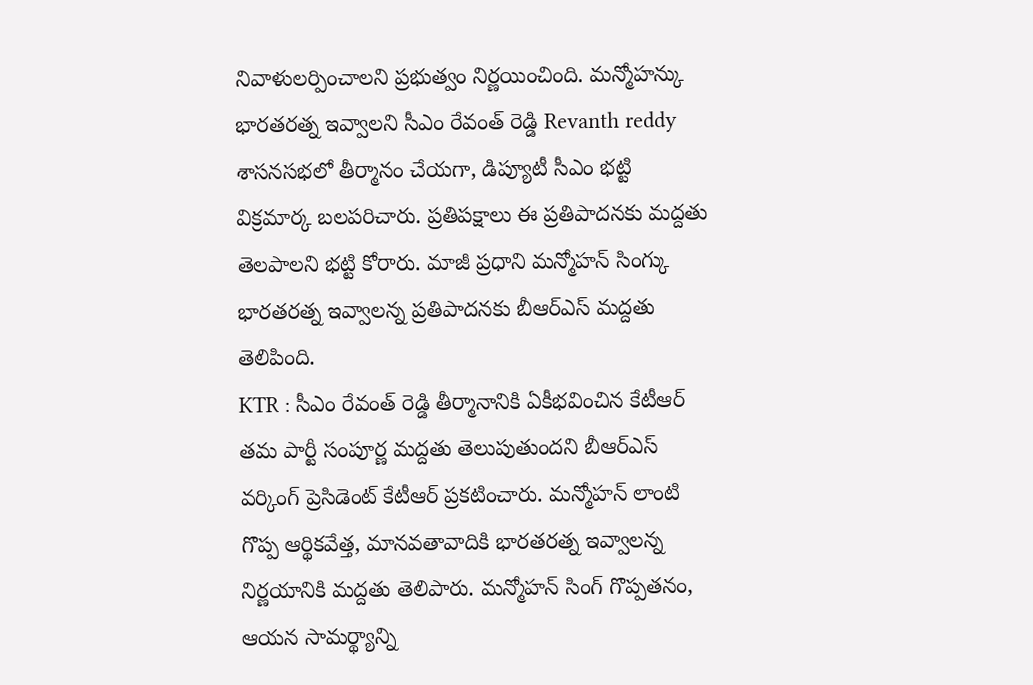నివాళులర్పించాలని ప్రభుత్వం నిర్ణయించింది. మన్మోహన్కు భారతరత్న ఇవ్వాలని సీఎం రేవంత్ రెడ్డి Revanth reddy శాసనసభలో తీర్మానం చేయగా, డిప్యూటీ సీఎం భట్టి విక్రమార్క బలపరిచారు. ప్రతిపక్షాలు ఈ ప్రతిపాదనకు మద్దతు తెలపాలని భట్టి కోరారు. మాజీ ప్రధాని మన్మోహన్ సింగ్కు భారతరత్న ఇవ్వాలన్న ప్రతిపాదనకు బీఆర్ఎస్ మద్దతు తెలిపింది.
KTR : సీఎం రేవంత్ రెడ్డి తీర్మానానికి ఏకీభవించిన కేటీఆర్
తమ పార్టీ సంపూర్ణ మద్దతు తెలుపుతుందని బీఆర్ఎస్ వర్కింగ్ ప్రెసిడెంట్ కేటీఆర్ ప్రకటించారు. మన్మోహన్ లాంటి గొప్ప ఆర్థికవేత్త, మానవతావాదికి భారతరత్న ఇవ్వాలన్న నిర్ణయానికి మద్దతు తెలిపారు. మన్మోహన్ సింగ్ గొప్పతనం, ఆయన సామర్థ్యాన్ని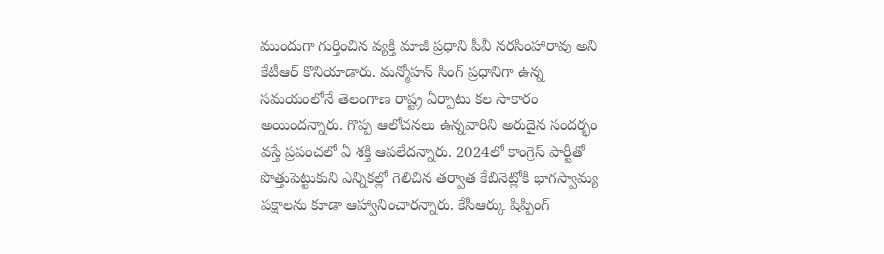ముందుగా గుర్తించిన వ్యక్తి మాజీ ప్రధాని పీవీ నరసింహారావు అని కేటీఆర్ కొనియాడారు. మన్మోహన్ సింగ్ ప్రధానిగా ఉన్న సమయంలోనే తెలంగాణ రాష్ట్ర ఏర్పాటు కల సాకారం అయిందన్నారు. గొప్ప ఆలోచనలు ఉన్నవారిని అరుదైన సందర్భం వస్తే ప్రపంచలో ఏ శక్తి ఆపలేదన్నారు. 2024లో కాంగ్రెస్ పార్టీతో పొత్తుపెట్టుకుని ఎన్నికల్లో గెలిచిన తర్వాత కేబినెట్లోకి భాగస్వామ్య పక్షాలను కూడా ఆహ్వానించారన్నారు. కేసీఆర్కు షిప్పింగ్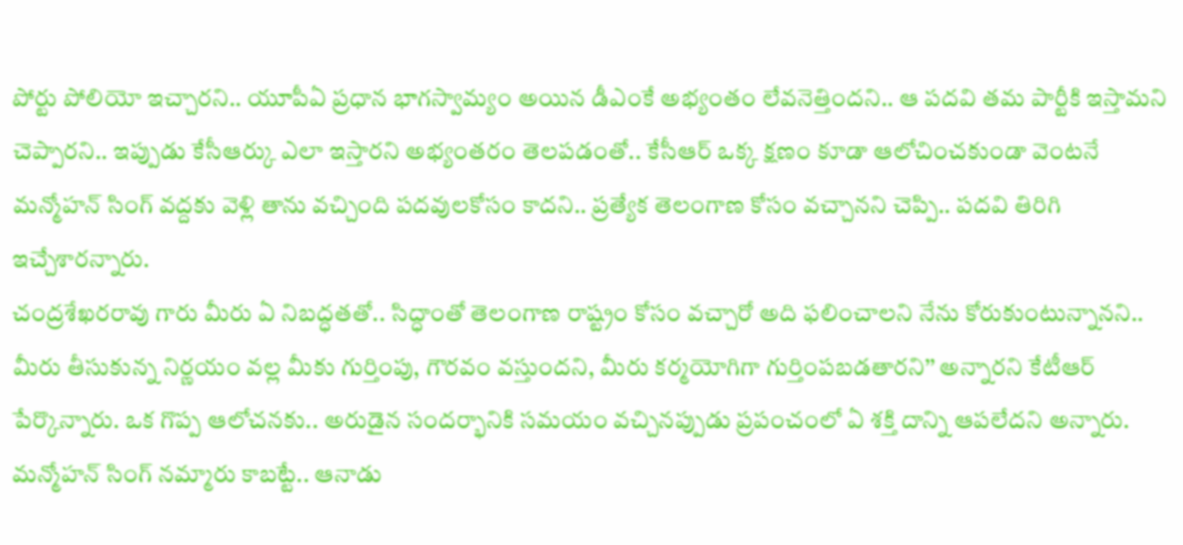పోర్టు పోలియో ఇచ్చారని.. యూపీఏ ప్రధాన భాగస్వామ్యం అయిన డీఎంకే అభ్యంతం లేవనెత్తిందని.. ఆ పదవి తమ పార్టీకి ఇస్తామని చెప్పారని.. ఇప్పుడు కేసీఆర్కు ఎలా ఇస్తారని అభ్యంతరం తెలపడంతో.. కేసీఆర్ ఒక్క క్షణం కూడా ఆలోచించకుండా వెంటనే మన్మోహన్ సింగ్ వద్దకు వెళ్లి తాను వచ్చింది పదవులకోసం కాదని.. ప్రత్యేక తెలంగాణ కోసం వచ్చానని చెప్పి.. పదవి తిరిగి ఇచ్చేశారన్నారు.
చంద్రశేఖరరావు గారు మీరు ఏ నిబద్ధతతో.. సిద్ధాంతో తెలంగాణ రాష్ట్రం కోసం వచ్చారో అది ఫలించాలని నేను కోరుకుంటున్నానని.. మీరు తీసుకున్న నిర్ణయం వల్ల మీకు గుర్తింపు, గౌరవం వస్తుందని, మీరు కర్మయోగిగా గుర్తింపబడతారని’’ అన్నారని కేటీఆర్ పేర్కొన్నారు. ఒక గొప్ప ఆలోచనకు.. అరుడైన సందర్భానికి సమయం వచ్చినప్పుడు ప్రపంచంలో ఏ శక్తి దాన్ని ఆపలేదని అన్నారు. మన్మోహన్ సింగ్ నమ్మారు కాబట్టే.. ఆనాడు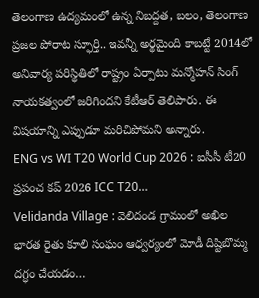తెలంగాణ ఉద్యమంలో ఉన్న నిబద్దత, బలం, తెలంగాణ ప్రజల పోరాట స్ఫూర్తి.. ఇవన్నీ అర్థమైంది కాబట్టే 2014లో అనివార్య పరిస్థితిలో రాష్ట్రం ఏర్పాటు మన్మోహన్ సింగ్ నాయకత్వంలో జరిగిందని కేటీఆర్ తెలిపారు. ఈ విషయాన్ని ఎప్పుడూ మరిచిపోమని అన్నారు.
ENG vs WI T20 World Cup 2026 : ఐసీసీ టీ20 ప్రపంచ కప్ 2026 ICC T20…
Velidanda Village : వెలిదండ గ్రామంలో అఖిల భారత రైతు కూలి సంఘం ఆధ్వర్యంలో మోడీ దిష్టిబొమ్మ దగ్ధం చేయడం…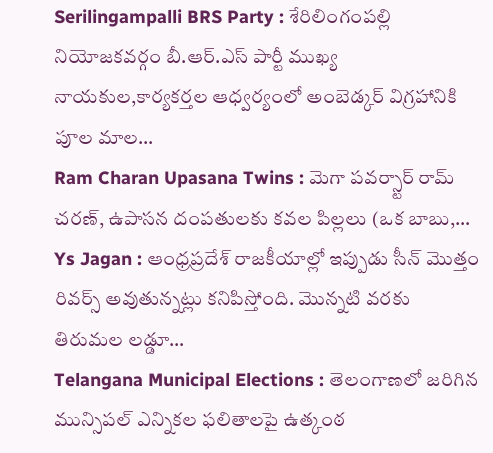Serilingampalli BRS Party : శేరిలింగంపల్లి నియోజకవర్గం బీ.ఆర్.ఎస్ పార్టీ ముఖ్య నాయకుల,కార్యకర్తల ఆధ్వర్యంలో అంబెడ్కర్ విగ్రహానికి పూల మాల…
Ram Charan Upasana Twins : మెగా పవర్స్టార్ రామ్ చరణ్, ఉపాసన దంపతులకు కవల పిల్లలు (ఒక బాబు,…
Ys Jagan : ఆంధ్రప్రదేశ్ రాజకీయాల్లో ఇప్పుడు సీన్ మొత్తం రివర్స్ అవుతున్నట్లు కనిపిస్తోంది. మొన్నటి వరకు తిరుమల లడ్డూ…
Telangana Municipal Elections : తెలంగాణలో జరిగిన మున్సిపల్ ఎన్నికల ఫలితాలపై ఉత్కంఠ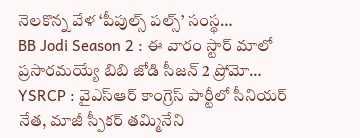నెలకొన్న వేళ ‘పీపుల్స్ పల్స్’ సంస్థ…
BB Jodi Season 2 : ఈ వారం స్టార్ మాలో ప్రసారమయ్యే బిబి జోడి సీజన్ 2 ప్రోమో…
YSRCP : వైఎస్ఆర్ కాంగ్రెస్ పార్టీలో సీనియర్ నేత, మాజీ స్పీకర్ తమ్మినేని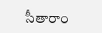సీతారాం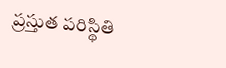ప్రస్తుత పరిస్థితి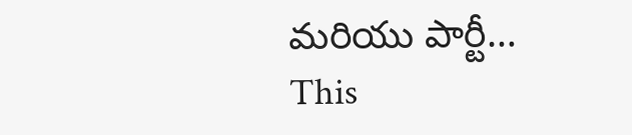మరియు పార్టీ…
This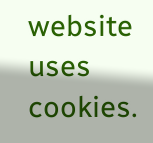website uses cookies.